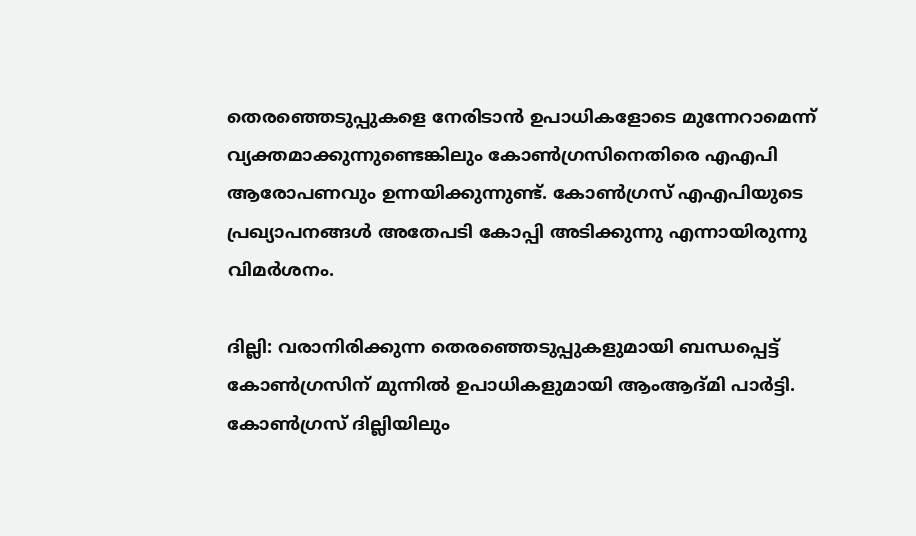തെരഞ്ഞെടുപ്പുകളെ നേരിടാൻ ഉപാധികളോടെ മുന്നേറാമെന്ന് വ്യക്തമാക്കുന്നുണ്ടെങ്കിലും കോൺഗ്രസിനെതിരെ എഎപി ആരോപണവും ഉന്നയിക്കുന്നുണ്ട്. കോൺഗ്രസ് എഎപിയുടെ പ്രഖ്യാപനങ്ങൾ അതേപടി കോപ്പി അടിക്കുന്നു എന്നായിരുന്നു വിമർശനം.

ദില്ലി: വരാനിരിക്കുന്ന തെര‍ഞ്ഞെടുപ്പുകളുമായി ബന്ധപ്പെട്ട് കോൺഗ്രസിന് മുന്നിൽ ഉപാധികളുമായി ആംആദ്മി പാർട്ടി. കോൺഗ്രസ് ദില്ലിയിലും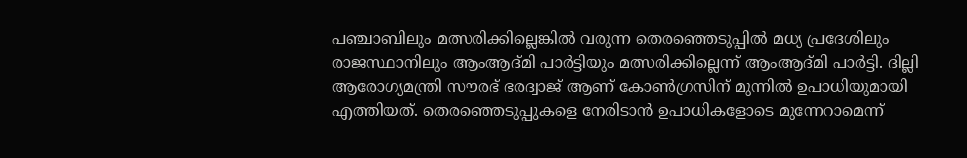പഞ്ചാബിലും മത്സരിക്കില്ലെങ്കിൽ വരുന്ന തെരഞ്ഞെടുപ്പിൽ മധ്യ പ്രദേശിലും രാജസ്ഥാനിലും ആംആദ്മി പാർട്ടിയും മത്സരിക്കില്ലെന്ന് ആംആദ്മി പാർട്ടി. ദില്ലി ആരോഗ്യമന്ത്രി സൗരഭ് ഭരദ്വാജ് ആണ് കോൺഗ്രസിന് മുന്നിൽ ഉപാധിയുമായി എത്തിയത്. തെരഞ്ഞെടുപ്പുകളെ നേരിടാൻ ഉപാധികളോടെ മുന്നേറാമെന്ന്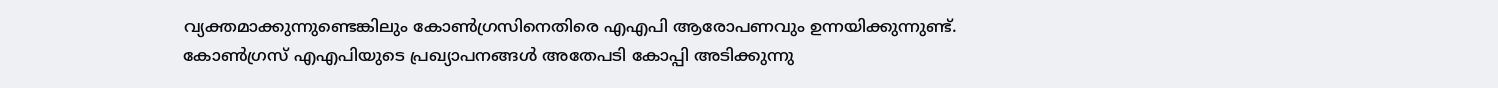വ്യക്തമാക്കുന്നുണ്ടെങ്കിലും കോൺഗ്രസിനെതിരെ എഎപി ആരോപണവും ഉന്നയിക്കുന്നുണ്ട്. കോൺഗ്രസ് എഎപിയുടെ പ്രഖ്യാപനങ്ങൾ അതേപടി കോപ്പി അടിക്കുന്നു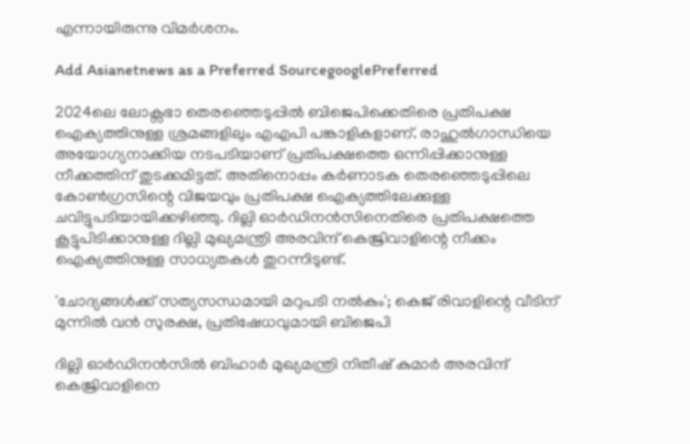എന്നായിരുന്നു വിമർശനം.

Add Asianetnews as a Preferred SourcegooglePreferred

2024ലെ ലോക്സഭാ തെര‍ഞ്ഞെടുപ്പിൽ ബിജെപിക്കെതിരെ പ്രതിപക്ഷ ഐക്യത്തിനുള്ള ശ്രമങ്ങളിലും എഎപി പങ്കാളികളാണ്. രാഹുൽഗാന്ധിയെ അയോഗ്യനാക്കിയ നടപടിയാണ് പ്രതിപക്ഷത്തെ ഒന്നിപ്പിക്കാനുള്ള നീക്കത്തിന് തുടക്കമിട്ടത്. അതിനൊപ്പം കർണാടക തെരഞ്ഞെടുപ്പിലെ കോൺഗ്രസിന്റെ വിജയവും പ്രതിപക്ഷ ഐക്യത്തിലേക്കുള്ള ചവിട്ടുപടിയായിക്കഴിഞ്ഞു. ദില്ലി ഓർഡിനൻസിനെതിരെ പ്രതിപക്ഷത്തെ കൂട്ടുപിടിക്കാനുള്ള ദില്ലി മുഖ്യമന്ത്രി അരവിന്ദ് കെജ്രിവാളിന്റെ നീക്കം ഐക്യത്തിനുള്ള സാധ്യതകൾ തുറന്നിടുണ്ട്.

'ചോദ്യങ്ങൾക്ക് സത്യസന്ധമായി മറുപടി നൽകും'; കെജ് രിവാളിന്റെ വീടിന് മുന്നിൽ വൻ സുരക്ഷ, പ്രതിഷേധവുമായി ബിജെപി

ദില്ലി ഓ‍ർഡിനൻസിൽ ബിഹാർ മുഖ്യമന്ത്രി നിതീഷ് കുമാർ അരവിന്ദ് കെജ്രിവാളിനെ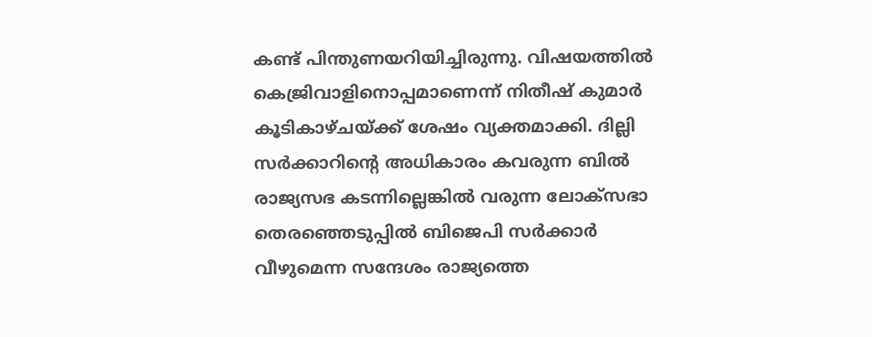കണ്ട് പിന്തുണയറിയിച്ചിരുന്നു. വിഷയത്തിൽ കെജ്രിവാളിനൊപ്പമാണെന്ന് നിതീഷ് കുമാർ കൂടികാഴ്ചയ്ക്ക് ശേഷം വ്യക്തമാക്കി. ദില്ലി സർക്കാറിന്‍റെ അധികാരം കവരുന്ന ബിൽ രാജ്യസഭ കടന്നില്ലെങ്കിൽ വരുന്ന ലോക്സഭാ തെരഞ്ഞെടുപ്പിൽ ബിജെപി സർക്കാർ വീഴുമെന്ന സന്ദേശം രാജ്യത്തെ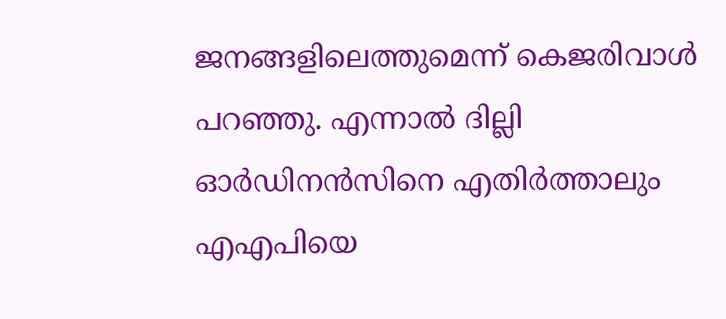ജനങ്ങളിലെത്തുമെന്ന് കെജരിവാള്‍ പറഞ്ഞു. എന്നാൽ ദില്ലി ഓർഡിനൻസിനെ എതിർത്താലും എഎപിയെ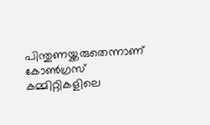പിന്തുണയ്ക്കരുതെന്നാണ് കോൺഗ്രസ് കമ്മിറ്റികളിലെ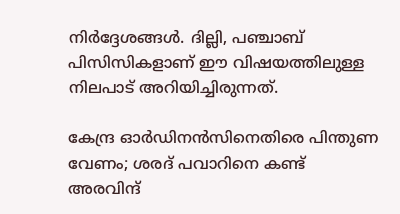നിർദ്ദേശങ്ങൾ. ദില്ലി, പഞ്ചാബ് പിസിസികളാണ് ഈ വിഷയത്തിലുള്ള നിലപാട് അറിയിച്ചിരുന്നത്.

കേന്ദ്ര ഓർഡിനൻസിനെതിരെ പിന്തുണ വേണം; ശരദ് പവാറിനെ കണ്ട് അരവിന്ദ്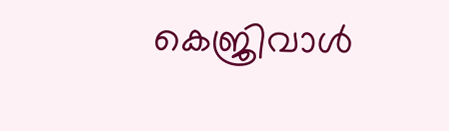കെജ്രിവാൾ